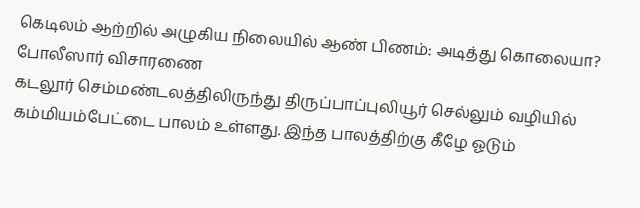கெடிலம் ஆற்றில் அழுகிய நிலையில் ஆண் பிணம்: அடித்து கொலையா? போலீஸார் விசாரணை
கடலூர் செம்மண்டலத்திலிருந்து திருப்பாப்புலியூர் செல்லும் வழியில் கம்மியம்பேட்டை பாலம் உள்ளது. இந்த பாலத்திற்கு கீழே ஓடும்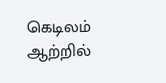கெடிலம் ஆற்றில்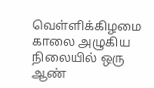வெள்ளிக்கிழமை காலை அழுகிய நிலையில் ஒரு ஆண்